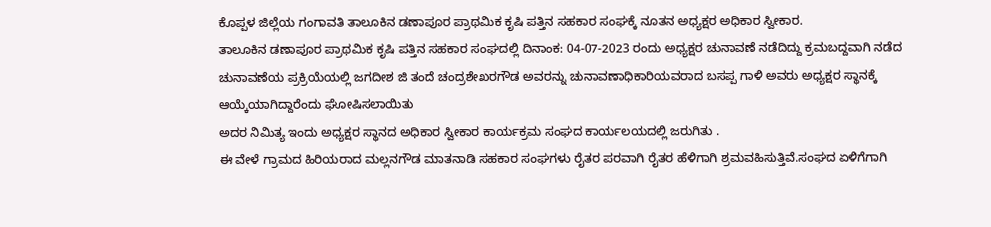ಕೊಪ್ಪಳ ಜಿಲ್ಲೆಯ ಗಂಗಾವತಿ ತಾಲೂಕಿನ ಡಣಾಪೂರ ಪ್ರಾಥಮಿಕ ಕೃಷಿ ಪತ್ತಿನ ಸಹಕಾರ ಸಂಘಕ್ಕೆ ನೂತನ ಅಧ್ಯಕ್ಷರ ಅಧಿಕಾರ ಸ್ವೀಕಾರ.
ತಾಲೂಕಿನ ಡಣಾಪೂರ ಪ್ರಾಥಮಿಕ ಕೃಷಿ ಪತ್ತಿನ ಸಹಕಾರ ಸಂಘದಲ್ಲಿ ದಿನಾಂಕ: 04-07-2023 ರಂದು ಅಧ್ಯಕ್ಷರ ಚುನಾವಣೆ ನಡೆದಿದ್ದು ಕ್ರಮಬದ್ದವಾಗಿ ನಡೆದ ಚುನಾವಣೆಯ ಪ್ರಕ್ರಿಯೆಯಲ್ಲಿ ಜಗದೀಶ ಜಿ ತಂದೆ ಚಂದ್ರಶೇಖರಗೌಡ ಅವರನ್ನು ಚುನಾವಣಾಧಿಕಾರಿಯವರಾದ ಬಸಪ್ಪ ಗಾಳಿ ಅವರು ಅಧ್ಯಕ್ಷರ ಸ್ಥಾನಕ್ಕೆ ಆಯ್ಕೆಯಾಗಿದ್ದಾರೆಂದು ಘೋಷಿಸಲಾಯಿತು
ಅದರ ನಿಮಿತ್ಯ ಇಂದು ಅಧ್ಯಕ್ಷರ ಸ್ಥಾನದ ಅಧಿಕಾರ ಸ್ವೀಕಾರ ಕಾರ್ಯಕ್ರಮ ಸಂಘದ ಕಾರ್ಯಲಯದಲ್ಲಿ ಜರುಗಿತು .
ಈ ವೇಳೆ ಗ್ರಾಮದ ಹಿರಿಯರಾದ ಮಲ್ಲನಗೌಡ ಮಾತನಾಡಿ ಸಹಕಾರ ಸಂಘಗಳು ರೈತರ ಪರವಾಗಿ ರೈತರ ಹೆಳಿಗಾಗಿ ಶ್ರಮವಹಿಸುತ್ತಿವೆ.ಸಂಘದ ಏಳಿಗೆಗಾಗಿ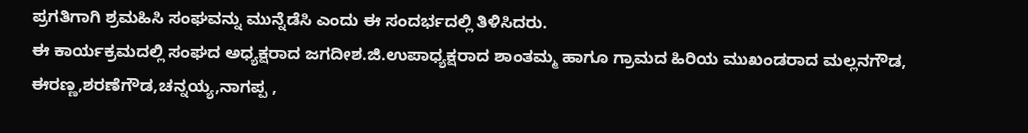ಪ್ರಗತಿಗಾಗಿ ಶ್ರಮಹಿಸಿ ಸಂಘವನ್ನು ಮುನ್ನೆಡೆಸಿ ಎಂದು ಈ ಸಂದರ್ಭದಲ್ಲಿ ತಿಳಿಸಿದರು.
ಈ ಕಾರ್ಯಕ್ರಮದಲ್ಲಿ ಸಂಘದ ಅಧ್ಯಕ್ಷರಾದ ಜಗದೀಶ.ಜಿ.ಉಪಾಧ್ಯಕ್ಷರಾದ ಶಾಂತಮ್ಮ ಹಾಗೂ ಗ್ರಾಮದ ಹಿರಿಯ ಮುಖಂಡರಾದ ಮಲ್ಲನಗೌಡ, ಈರಣ್ಣ,ಶರಣೆಗೌಡ,ಚನ್ನಯ್ಯ,ನಾಗಪ್ಪ ,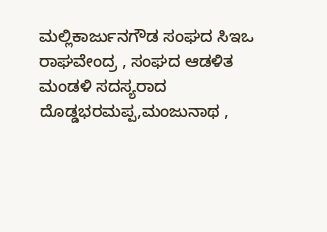ಮಲ್ಲಿಕಾರ್ಜುನಗೌಡ ಸಂಘದ ಸಿಇಒ ರಾಘವೇಂದ್ರ , ಸಂಘದ ಆಡಳಿತ ಮಂಡಳಿ ಸದಸ್ಯರಾದ ದೊಡ್ಡಭರಮಪ್ಪ,ಮಂಜುನಾಥ ,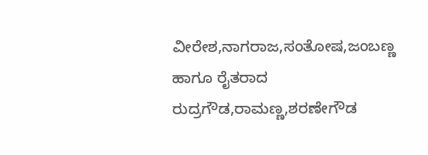ವೀರೇಶ,ನಾಗರಾಜ,ಸಂತೋಷ,ಜಂಬಣ್ಣ ಹಾಗೂ ರೈತರಾದ ರುದ್ರಗೌಡ,ರಾಮಣ್ಣ,ಶರಣೇಗೌಡ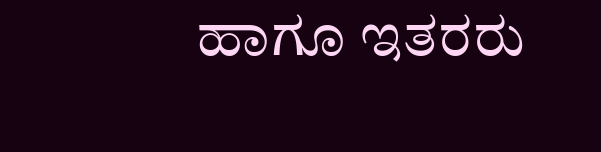ಹಾಗೂ ಇತರರು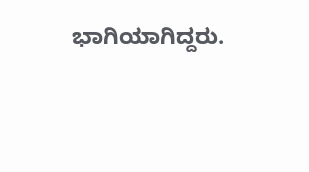ಭಾಗಿಯಾಗಿದ್ದರು.